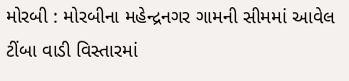મોરબી : મોરબીના મહેન્દ્રનગર ગામની સીમમાં આવેલ ટીંબા વાડી વિસ્તારમાં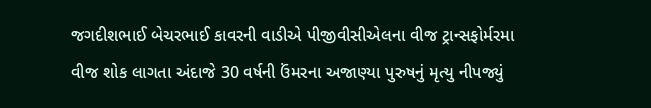જગદીશભાઈ બેચરભાઈ કાવરની વાડીએ પીજીવીસીએલના વીજ ટ્રાન્સફોર્મરમા વીજ શોક લાગતા અંદાજે 30 વર્ષની ઉંમરના અજાણ્યા પુરુષનું મૃત્યુ નીપજ્યું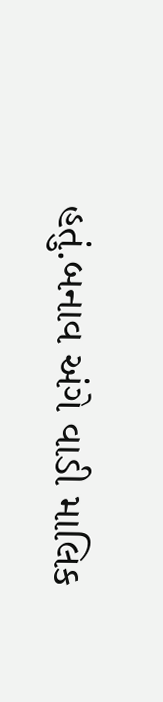હતું.બનાવ અંગે વાડી માલિક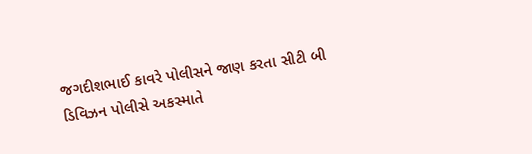જગદીશભાઈ કાવરે પોલીસને જાણ કરતા સીટી બી ડિવિઝન પોલીસે અકસ્માતે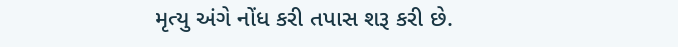મૃત્યુ અંગે નોંધ કરી તપાસ શરૂ કરી છે.